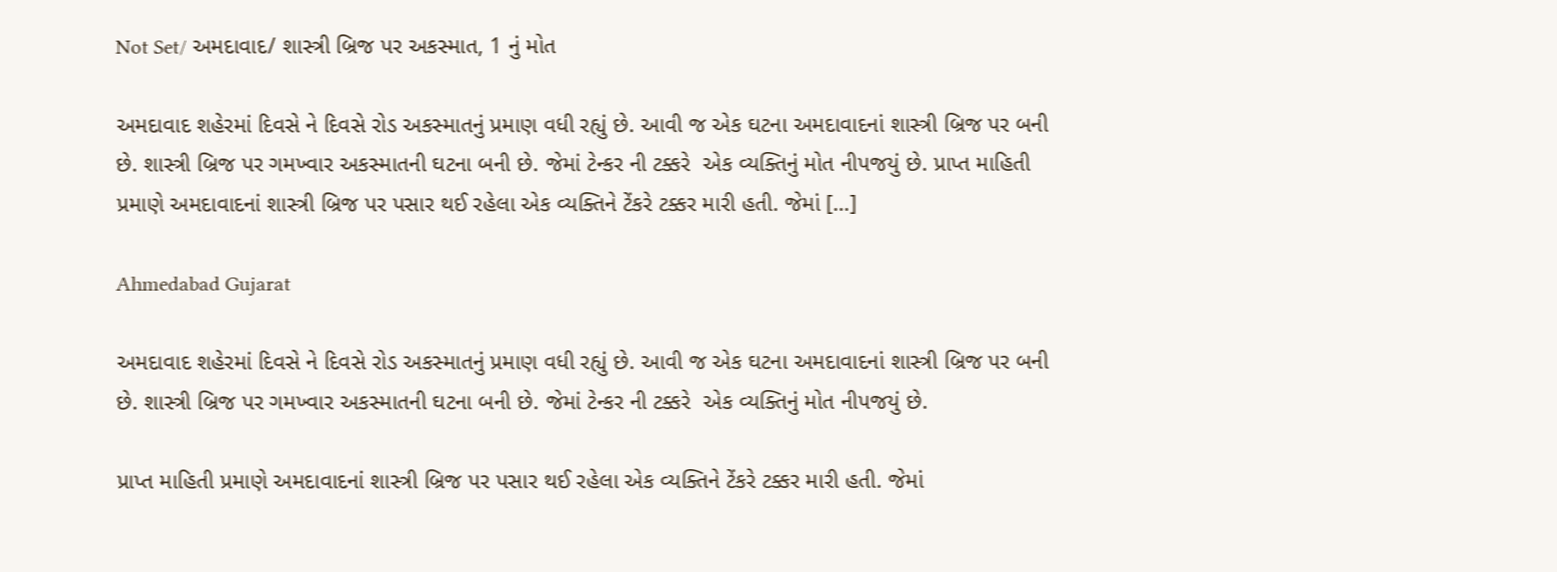Not Set/ અમદાવાદ/ શાસ્ત્રી બ્રિજ પર અકસ્માત, 1 નું મોત

અમદાવાદ શહેરમાં દિવસે ને દિવસે રોડ અકસ્માતનું પ્રમાણ વધી રહ્યું છે. આવી જ એક ઘટના અમદાવાદનાં શાસ્ત્રી બ્રિજ પર બની છે. શાસ્ત્રી બ્રિજ પર ગમખ્વાર અકસ્માતની ઘટના બની છે. જેમાં ટેન્કર ની ટક્કરે  એક વ્યક્તિનું મોત નીપજયું છે. પ્રાપ્ત માહિતી પ્રમાણે અમદાવાદનાં શાસ્ત્રી બ્રિજ પર પસાર થઈ રહેલા એક વ્યક્તિને ટેંકરે ટક્કર મારી હતી. જેમાં […]

Ahmedabad Gujarat

અમદાવાદ શહેરમાં દિવસે ને દિવસે રોડ અકસ્માતનું પ્રમાણ વધી રહ્યું છે. આવી જ એક ઘટના અમદાવાદનાં શાસ્ત્રી બ્રિજ પર બની છે. શાસ્ત્રી બ્રિજ પર ગમખ્વાર અકસ્માતની ઘટના બની છે. જેમાં ટેન્કર ની ટક્કરે  એક વ્યક્તિનું મોત નીપજયું છે.

પ્રાપ્ત માહિતી પ્રમાણે અમદાવાદનાં શાસ્ત્રી બ્રિજ પર પસાર થઈ રહેલા એક વ્યક્તિને ટેંકરે ટક્કર મારી હતી. જેમાં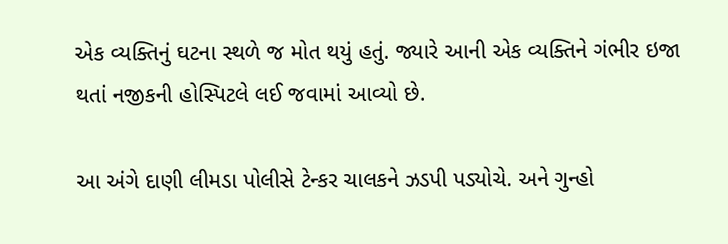એક વ્યક્તિનું ઘટના સ્થળે જ મોત થયું હતું. જ્યારે આની એક વ્યક્તિને ગંભીર ઇજા થતાં નજીકની હોસ્પિટલે લઈ જવામાં આવ્યો છે.

આ અંગે દાણી લીમડા પોલીસે ટેન્કર ચાલકને ઝડપી પડ્યોચે. અને ગુન્હો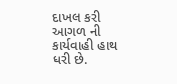દાખલ કરી આગળ ની કાર્યવાહી હાથ ધરી છે.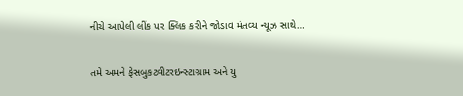નીચે આપેલી લીંક પર ક્લિક કરીને જોડાવ મંતવ્ય ન્યૂઝ સાથે…

તમે અમને ફેસબુકટ્વીટરઇન્સ્ટાગ્રામ અને યુ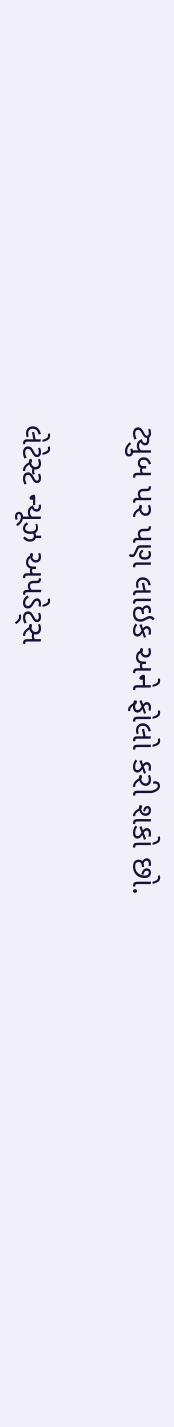ટ્યુબ પર પણ લાઇક અને ફોલો કરી શકો છો.

લેટેસ્ટ ન્યૂઝ અપડેટ્સ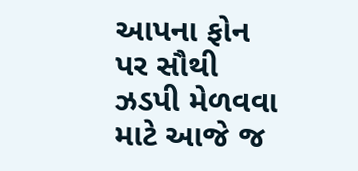આપના ફોન પર સૌથી ઝડપી મેળવવા માટે આજે જ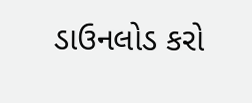ડાઉનલોડ કરો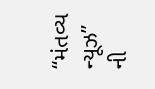“મંતવ્ય ન્યૂઝ” ની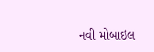નવી મોબાઇલ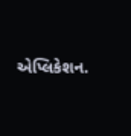એપ્લિકેશન.